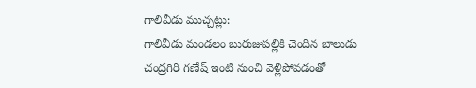గాలివీడు ముచ్చట్లు:
గాలివీడు మండలం బురుజుపల్లికి చెందిన బాలుడు చంద్రగిరి గణేష్ ఇంటి నుంచి వెళ్లిపోవడంతో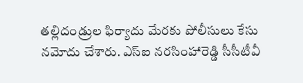తల్లిదండ్రుల ఫిర్యాదు మేరకు పోలీసులు కేసు నమోదు చేశారు. ఎస్ఐ నరసింహారెడ్డి సీసీటీవీ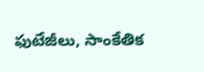ఫుటేజీలు, సాంకేతిక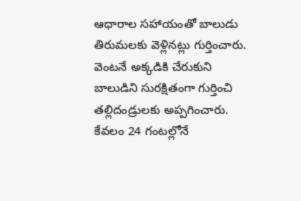ఆధారాల సహాయంతో బాలుడు తిరుమలకు వెళ్లినట్లు గుర్తించారు. వెంటనే అక్కడికి చేరుకుని బాలుడిని సురక్షితంగా గుర్తించి తల్లిదండ్రులకు అప్పగించారు. కేవలం 24 గంటల్లోనే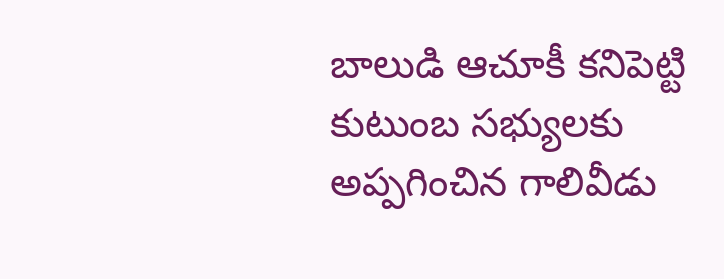బాలుడి ఆచూకీ కనిపెట్టి కుటుంబ సభ్యులకు అప్పగించిన గాలివీడు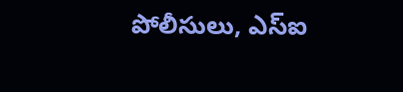పోలీసులు, ఎస్ఐ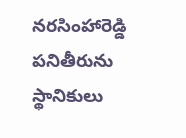నరసింహారెడ్డి పనితీరును స్థానికులు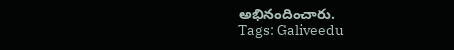అభినందించారు.
Tags: Galiveedu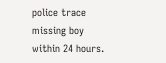police trace missing boy within 24 hours.